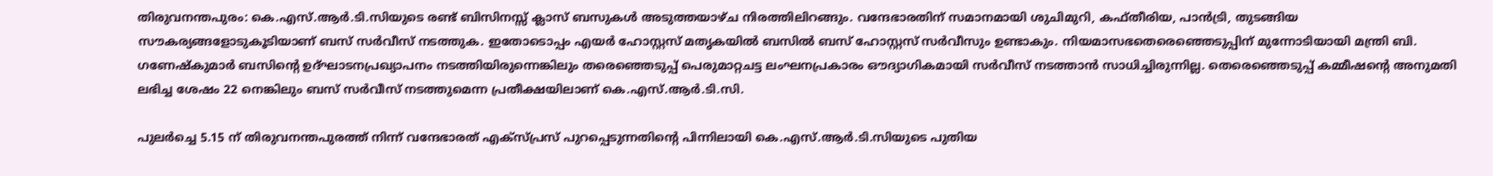തിരുവനന്തപുരം: കെ.എസ്.ആർ.ടി.സിയുടെ രണ്ട് ബിസിനസ്സ് ക്ലാസ് ബസുകൾ അടുത്തയാഴ്ച നിരത്തിലിറങ്ങും. വന്ദേഭാരതിന് സമാനമായി ശുചിമുറി, കഫ്തീരിയ, പാൻട്രി, തുടങ്ങിയ സൗകര്യങ്ങളോടുകൂടിയാണ് ബസ് സർവീസ് നടത്തുക. ഇതോടൊപ്പം എയർ ഹോസ്റ്റസ് മതൃകയിൽ ബസിൽ ബസ് ഹോസ്റ്റസ് സർവീസും ഉണ്ടാകും. നിയമാസഭതെരെഞ്ഞെടുപ്പിന് മുന്നോടിയായി മന്ത്രി ബി. ഗണേഷ്കുമാർ ബസിന്റെ ഉദ്ഘാടനപ്രഖ്യാപനം നടത്തിയിരുന്നെങ്കിലും തരെഞ്ഞെടുപ്പ് പെരുമാറ്റചട്ട ലംഘനപ്രകാരം ഔദ്യാഗികമായി സർവീസ് നടത്താൻ സാധിച്ചിരുന്നില്ല. തെരെഞ്ഞെടുപ്പ് കമ്മീഷന്റെ അനുമതി ലഭിച്ച ശേഷം 22 നെങ്കിലും ബസ് സർവീസ് നടത്തുമെന്ന പ്രതീക്ഷയിലാണ് കെ.എസ്.ആർ.ടി.സി.

പുലർച്ചെ 5.15 ന് തിരുവനന്തപുരത്ത് നിന്ന് വന്ദേഭാരത് എക്സ്പ്രസ് പുറപ്പെടുന്നതിന്റെ പിന്നിലായി കെ.എസ്.ആർ.ടി.സിയുടെ പുതിയ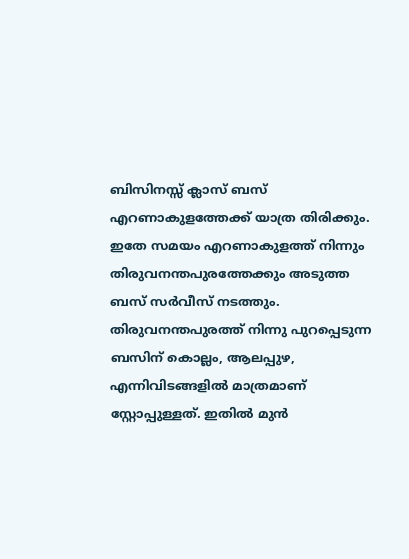ബിസിനസ്സ് ക്ലാസ് ബസ് എറണാകുളത്തേക്ക് യാത്ര തിരിക്കും. ഇതേ സമയം എറണാകുളത്ത് നിന്നും തിരുവനന്തപുരത്തേക്കും അടുത്ത ബസ് സർവീസ് നടത്തും. തിരുവനന്തപുരത്ത് നിന്നു പുറപ്പെടുന്ന ബസിന് കൊല്ലം, ആലപ്പുഴ, എന്നിവിടങ്ങളിൽ മാത്രമാണ് സ്റ്റോപ്പുള്ളത്. ഇതിൽ മുൻ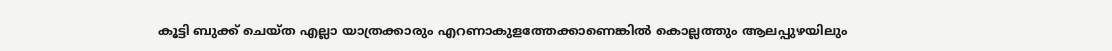കൂട്ടി ബുക്ക് ചെയ്ത എല്ലാ യാത്രക്കാരും എറണാകുളത്തേക്കാണെങ്കിൽ കൊല്ലത്തും ആലപ്പുഴയിലും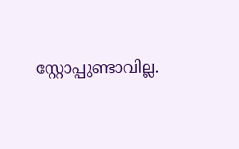സ്റ്റോപ്പുണ്ടാവില്ല.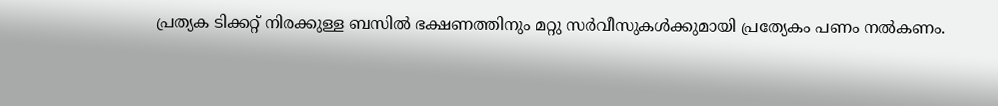പ്രത്യക ടിക്കറ്റ് നിരക്കുള്ള ബസിൽ ഭക്ഷണത്തിനും മറ്റു സർവീസുകൾക്കുമായി പ്രത്യേകം പണം നൽകണം.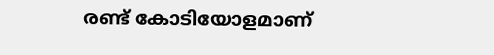രണ്ട് കോടിയോളമാണ്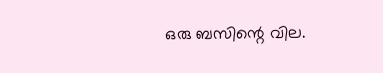ഒരു ബസിന്റെ വില.